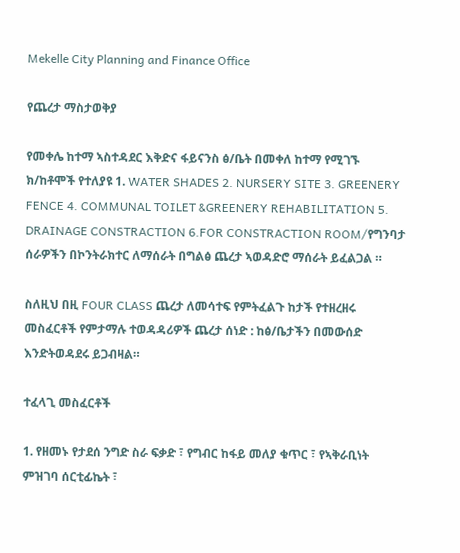Mekelle City Planning and Finance Office

የጨረታ ማስታወቅያ

የመቀሌ ከተማ ኣስተዳደር እቅድና ፋይናንስ ፅ/ቤት በመቀለ ከተማ የሚገኙ ክ/ከቶሞች የተለያዩ 1. WATER SHADES 2. NURSERY SITE 3. GREENERY FENCE 4. COMMUNAL TOILET &GREENERY REHABILITATION 5. DRAINAGE CONSTRACTION 6.FOR CONSTRACTION ROOM/የግንባታ ሰራዎችን በኮንትራክተር ለማሰራት በግልፅ ጨረታ ኣወዳድሮ ማሰራት ይፈልጋል ።

ስለዚህ በዚ FOUR CLASS ጨረታ ለመሳተፍ የምትፈልጉ ከታች የተዘረዘሩ መስፈርቶች የምታማሉ ተወዳዳሪዎች ጨረታ ሰነድ : ከፅ/ቤታችን በመውሰድ እንድትወዳደሩ ይጋብዛል።

ተፈላጊ መስፈርቶች

1. የዘመኑ የታደሰ ንግድ ስራ ፍቃድ ፣ የግብር ከፋይ መለያ ቁጥር ፣ የኣቅራቢነት ምዝገባ ሰርቲፊኬት ፣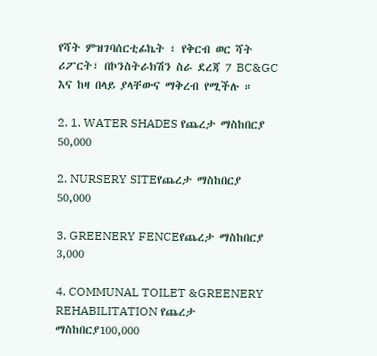የሻት ምዝገባሰርቲፊኬት ፣ የቅርብ ወር ሻት ሪፖርት፣ በኮንስትራክሽን ስራ ደረጃ 7 BC&GC እና ከዛ በላይ ያላቸውና ማቅረብ የሚችሉ ።

2. 1. WATER SHADES የጨረታ ማስከበርያ 50,000

2. NURSERY SITEየጨረታ ማስከበርያ 50,000

3. GREENERY FENCEየጨረታ ማስከበርያ 3,000

4. COMMUNAL TOILET &GREENERY REHABILITATION የጨረታ ማስከበርያ100,000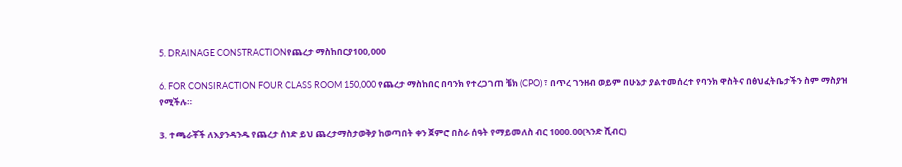5. DRAINAGE CONSTRACTIONየጨረታ ማስከበርያ100,000

6. FOR CONSIRACTION FOUR CLASS ROOM 150,000 የጨረታ ማስከበር በባንክ የተረጋገጠ ቼክ (CPO) ፣ በጥረ ገንዘብ ወይም በሁኔታ ያልተመሰረተ የባንክ ዋስትና በፅህፈትቤታችን ስም ማስያዝ የሚችሉ።

3. ተጫራቾች ለእያንዳንዱ የጨረታ ሰነድ ይህ ጨረታማስታወቅያ ከወጣበት ቀን ጀምሮ በስራ ሰዓት የማይመለስ ብር 1000.00(ኣንድ ሺብር)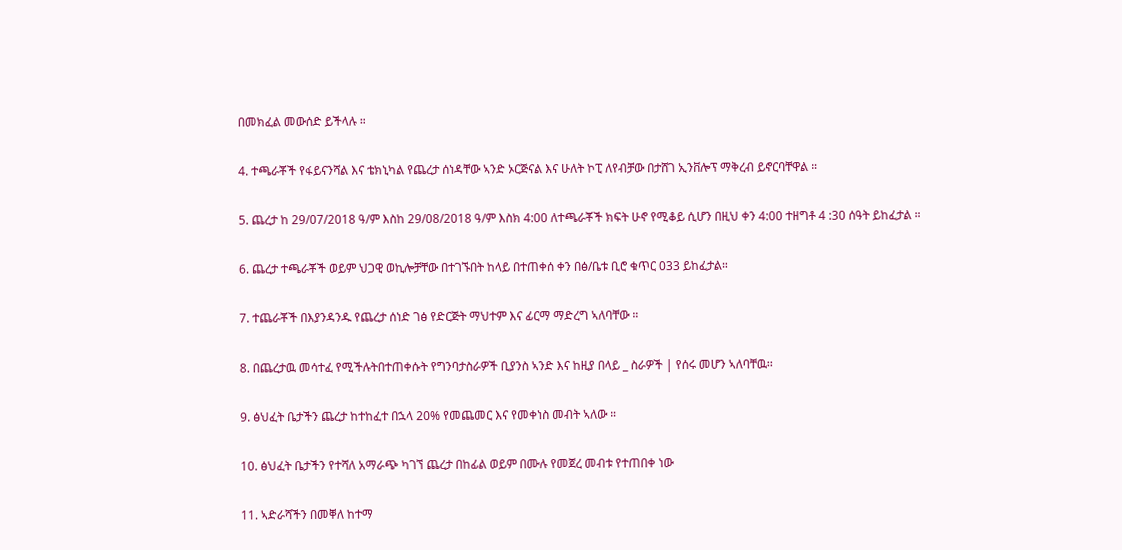በመክፈል መውሰድ ይችላሉ ።

4. ተጫራቾች የፋይናንሻል እና ቴክኒካል የጨረታ ሰነዳቸው ኣንድ ኦርጅናል እና ሁለት ኮፒ ለየብቻው በታሸገ ኢንቨሎፕ ማቅረብ ይኖርባቸዋል ።

5. ጨረታ ከ 29/07/2018 ዓ/ም እስከ 29/08/2018 ዓ/ም እስክ 4:00 ለተጫራቾች ክፍት ሁኖ የሚቆይ ሲሆን በዚህ ቀን 4:00 ተዘግቶ 4 :30 ሰዓት ይከፈታል ።

6. ጨረታ ተጫራቾች ወይም ህጋዊ ወኪሎቻቸው በተገኙበት ከላይ በተጠቀሰ ቀን በፅ/ቤቱ ቢሮ ቁጥር 033 ይከፈታል።

7. ተጨራቾች በእያንዳንዱ የጨረታ ሰነድ ገፅ የድርጅት ማህተም እና ፊርማ ማድረግ ኣለባቸው ።

8. በጨረታዉ መሳተፈ የሚችሉትበተጠቀሱት የግንባታስራዎች ቢያንስ ኣንድ እና ከዚያ በላይ _ ስራዎች | የሰሩ መሆን ኣለባቸዉ፡፡

9. ፅህፈት ቤታችን ጨረታ ከተከፈተ በኋላ 20% የመጨመር እና የመቀነስ መብት ኣለው ።

10. ፅህፈት ቤታችን የተሻለ አማራጭ ካገኘ ጨረታ በከፊል ወይም በሙሉ የመጀረ መብቱ የተጠበቀ ነው

11. ኣድራሻችን በመቐለ ከተማ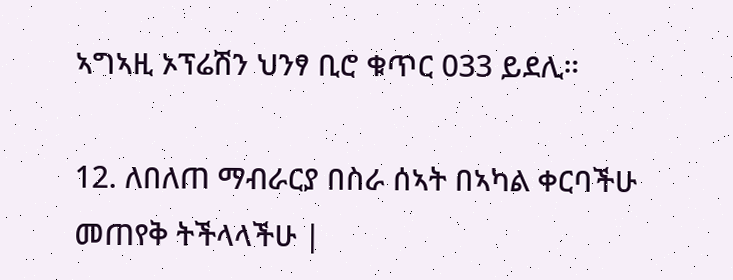ኣግኣዚ ኦፕሬሽን ህንፃ ቢሮ ቁጥር 033 ይደሊ።

12. ለበለጠ ማብራርያ በስራ ሰኣት በኣካል ቀርባችሁ መጠየቅ ትችላላችሁ |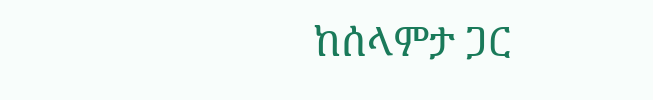ከሰላምታ ጋር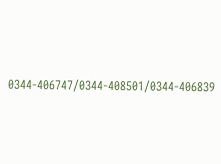0344-406747/0344-408501/0344-406839